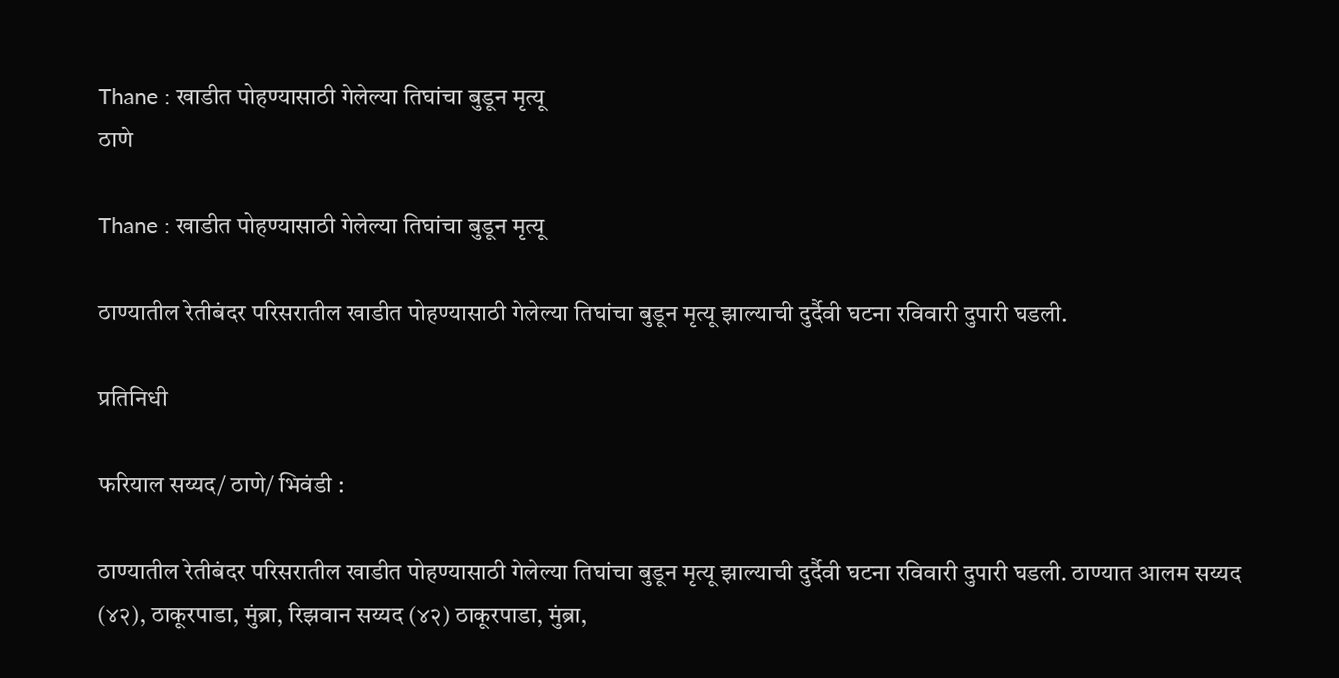Thane : खाडीत पोहण्यासाठी गेलेल्या तिघांचा बुडून मृत्यू
ठाणे

Thane : खाडीत पोहण्यासाठी गेलेल्या तिघांचा बुडून मृत्यू

ठाण्यातील रेतीबंदर परिसरातील खाडीत पोहण्यासाठी गेलेल्या तिघांचा बुडून मृत्यू झाल्याची दुर्दैवी घटना रविवारी दुपारी घडली.

प्रतिनिधी

फरियाल सय्यद/ ठाणे/ भिवंडी :

ठाण्यातील रेतीबंदर परिसरातील खाडीत पोहण्यासाठी गेलेल्या तिघांचा बुडून मृत्यू झाल्याची दुर्दैवी घटना रविवारी दुपारी घडली. ठाण्यात आलम सय्यद (४२), ठाकूरपाडा, मुंब्रा, रिझवान सय्यद (४२) ठाकूरपाडा, मुंब्रा,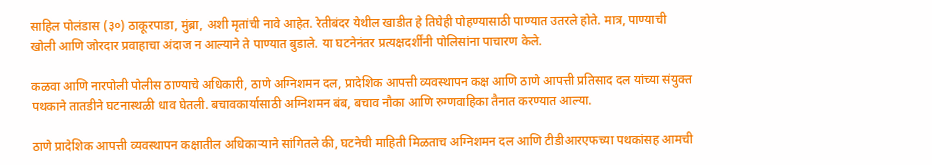साहिल पोलंडास (३०) ठाकूरपाडा, मुंब्रा, अशी मृतांची नावे आहेत. रेतीबंदर येथील खाडीत हे तिघेही पोहण्यासाठी पाण्यात उतरले होते. मात्र, पाण्याची खोली आणि जोरदार प्रवाहाचा अंदाज न आल्याने ते पाण्यात बुडाले. या घटनेनंतर प्रत्यक्षदर्शींनी पोलिसांना पाचारण केले.

कळवा आणि नारपोली पोलीस ठाण्याचे अधिकारी, ठाणे अग्निशमन दल, प्रादेशिक आपत्ती व्यवस्थापन कक्ष आणि ठाणे आपत्ती प्रतिसाद दल यांच्या संयुक्त पथकाने तातडीने घटनास्थळी धाव घेतली. बचावकार्यासाठी अग्निशमन बंब, बचाव नौका आणि रुग्णवाहिका तैनात करण्यात आल्या.

ठाणे प्रादेशिक आपत्ती व्यवस्थापन कक्षातील अधिकाऱ्याने सांगितले की, घटनेची माहिती मिळताच अग्निशमन दल आणि टीडीआरएफच्या पथकांसह आमची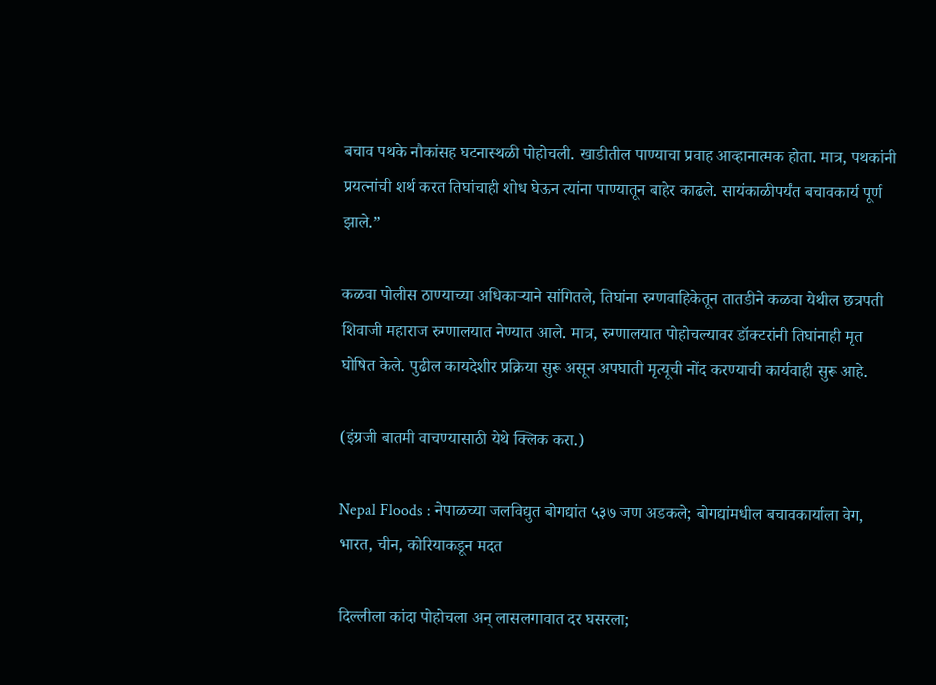बचाव पथके नौकांसह घटनास्थळी पोहोचली. खाडीतील पाण्याचा प्रवाह आव्हानात्मक होता. मात्र, पथकांनी प्रयत्नांची शर्थ करत तिघांचाही शोध घेऊन त्यांना पाण्यातून बाहेर काढले. सायंकाळीपर्यंत बचावकार्य पूर्ण झाले.”

कळवा पोलीस ठाण्याच्या अधिकाऱ्याने सांगितले, तिघांना रुग्णवाहिकेतून तातडीने कळवा येथील छत्रपती शिवाजी महाराज रुग्णालयात नेण्यात आले. मात्र, रुग्णालयात पोहोचल्यावर डॉक्टरांनी तिघांनाही मृत घोषित केले. पुढील कायदेशीर प्रक्रिया सुरू असून अपघाती मृत्यूची नोंद करण्याची कार्यवाही सुरू आहे.

(इंग्रजी बातमी वाचण्यासाठी येथे क्लिक करा.)

Nepal Floods : नेपाळच्या जलविद्युत बोगद्यांत ५३७ जण अडकले; बोगद्यांमधील बचावकार्याला वेग, भारत, चीन, कोरियाकडून मदत

दिल्लीला कांदा पोहोचला अन् लासलगावात दर घसरला;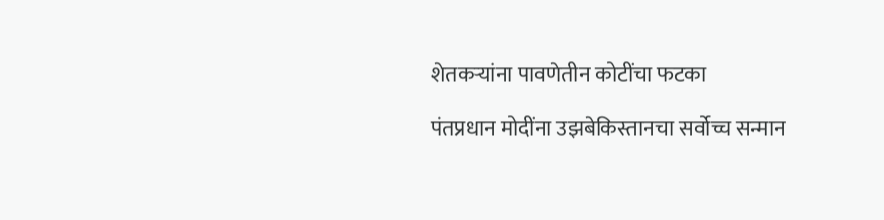शेतकऱ्यांना पावणेतीन कोटींचा फटका

पंतप्रधान मोदींना उझबेकिस्तानचा सर्वोच्च सन्मान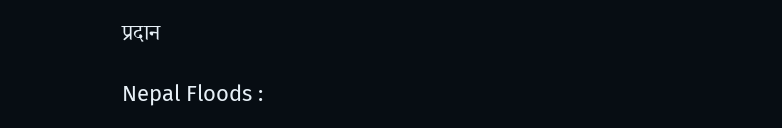प्रदान

Nepal Floods :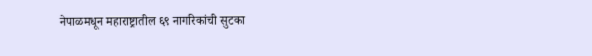नेपाळमधून महाराष्ट्रातील ६९ नागरिकांची सुटका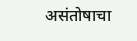असंतोषाचा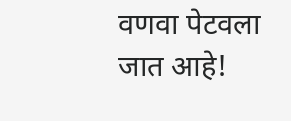वणवा पेटवला जात आहे!